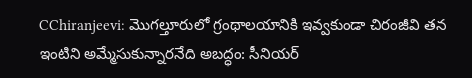CChiranjeevi: మొగల్తూరులో గ్రంథాలయానికి ఇవ్వకుండా చిరంజీవి తన ఇంటిని అమ్మేసుకున్నారనేది అబద్ధం: సీనియర్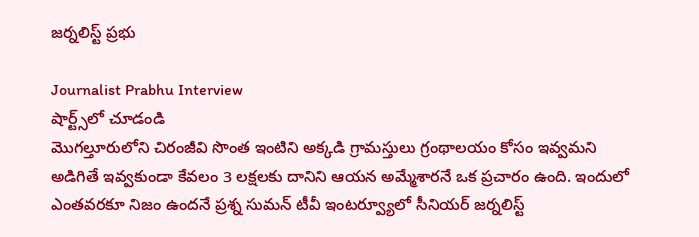జర్నలిస్ట్ ప్రభు

Journalist Prabhu Interview
షార్ట్స్‌లో చూడండి
మొగల్తూరులోని చిరంజీవి సొంత ఇంటిని అక్కడి గ్రామస్తులు గ్రంథాలయం కోసం ఇవ్వమని అడిగితే ఇవ్వకుండా కేవలం 3 లక్షలకు దానిని ఆయన అమ్మేశారనే ఒక ప్రచారం ఉంది. ఇందులో ఎంతవరకూ నిజం ఉందనే ప్రశ్న సుమన్ టీవీ ఇంటర్వ్యూలో సీనియర్ జర్నలిస్ట్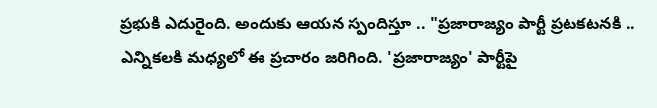ప్రభుకి ఎదురైంది. అందుకు ఆయన స్పందిస్తూ .. "ప్రజారాజ్యం పార్టీ ప్రటకటనకి .. ఎన్నికలకి మధ్యలో ఈ ప్రచారం జరిగింది. 'ప్రజారాజ్యం' పార్టీపై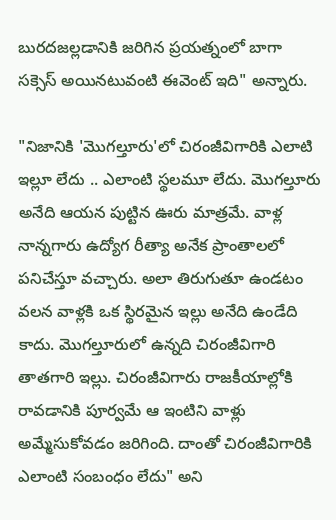బురదజల్లడానికి జరిగిన ప్రయత్నంలో బాగా సక్సెస్ అయినటువంటి ఈవెంట్ ఇది" అన్నారు.

"నిజానికి 'మొగల్తూరు'లో చిరంజీవిగారికి ఎలాటి ఇల్లూ లేదు .. ఎలాంటి స్థలమూ లేదు. మొగల్తూరు అనేది ఆయన పుట్టిన ఊరు మాత్రమే. వాళ్ల నాన్నగారు ఉద్యోగ రీత్యా అనేక ప్రాంతాలలో పనిచేస్తూ వచ్చారు. అలా తిరుగుతూ ఉండటం వలన వాళ్లకి ఒక స్థిరమైన ఇల్లు అనేది ఉండేది కాదు. మొగల్తూరులో ఉన్నది చిరంజీవిగారి తాతగారి ఇల్లు. చిరంజీవిగారు రాజకీయాల్లోకి రావడానికి పూర్వమే ఆ ఇంటిని వాళ్లు అమ్మేసుకోవడం జరిగింది. దాంతో చిరంజీవిగారికి ఎలాంటి సంబంధం లేదు" అని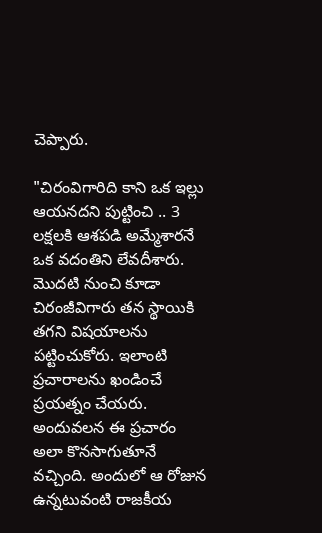చెప్పారు.

"చిరంవిగారిది కాని ఒక ఇల్లు ఆయనదని పుట్టించి .. 3 లక్షలకి ఆశపడి అమ్మేశారనే ఒక వదంతిని లేవదీశారు. మొదటి నుంచి కూడా చిరంజీవిగారు తన స్థాయికి తగని విషయాలను పట్టించుకోరు. ఇలాంటి ప్రచారాలను ఖండించే ప్రయత్నం చేయరు. అందువలన ఈ ప్రచారం అలా కొనసాగుతూనే వచ్చింది. అందులో ఆ రోజున ఉన్నటువంటి రాజకీయ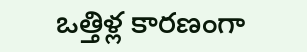ఒత్తిళ్ల కారణంగా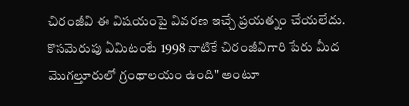చిరంజీవి ఈ విషయంపై వివరణ ఇచ్చే ప్రయత్నం చేయలేదు. కొసమెరుపు ఏమిటంటే 1998 నాటికే చిరంజీవిగారి పేరు మీద మొగల్తూరులో గ్రంథాలయం ఉంది" అంటూ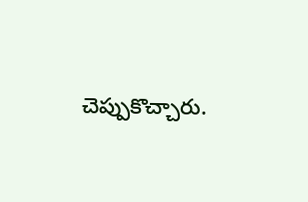చెప్పుకొచ్చారు.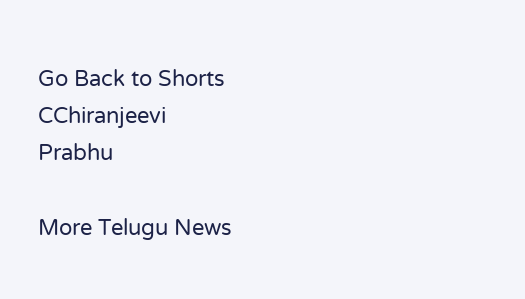Go Back to Shorts
CChiranjeevi
Prabhu

More Telugu News